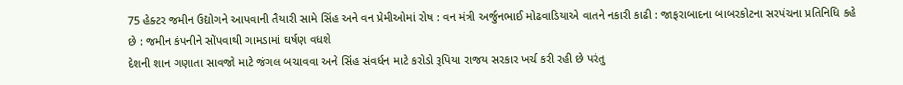75 હેક્ટર જમીન ઉદ્યોગને આપવાની તૈયારી સામે સિંહ અને વન પ્રેમીઓમાં રોષ : વન મંત્રી અર્જુનભાઈ મોઢવાડિયાએ વાતને નકારી કાઢી : જાફરાબાદના બાબરકોટના સરપંચના પ્રતિનિધિ કહે છે : જમીન કંપનીને સોંપવાથી ગામડામાં ઘર્ષણ વધશે
દેશની શાન ગણાતા સાવજો માટે જંગલ બચાવવા અને સિંહ સંવર્ધન માટે કરોડો રૂપિયા રાજય સરકાર ખર્ચ કરી રહી છે પરંતુ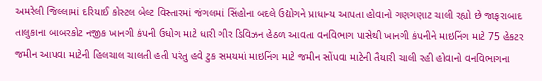અમરેલી જિલ્લામાં દરિયાઈ કોસ્ટલ બેલ્ટ વિસ્તારમાં જંગલમાં સિંહોના બદલે ઉદ્યોગને પ્રાધાન્ય આપતા હોવાનો ગણગણાટ ચાલી રહ્યો છે જાફરાબાદ તાલુકાના બાબરકોટ નજીક ખાનગી કંપની ઉધોગ માટે ધારી ગીર ડિવિઝન હેઠળ આવતા વનવિભાગ પાસેથી ખાનગી કંપનીને માઇનિંગ માટે 75 હેકટર જમીન આપવા માટેની હિલચાલ ચાલતી હતી પરંતુ હવે ટુક સમયમાં માઇનિંગ માટે જમીન સોંપવા માટેની તૈયારી ચાલી રહી હોવાનો વનવિભાગના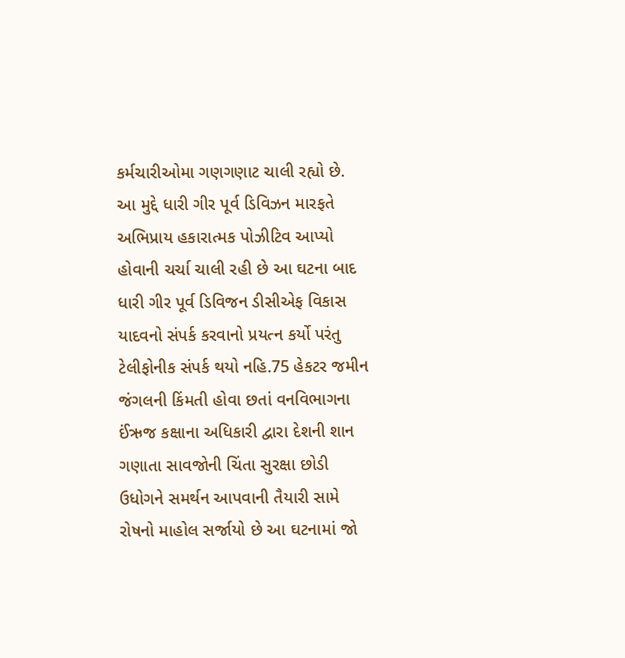કર્મચારીઓમા ગણગણાટ ચાલી રહ્યો છે. આ મુદ્દે ધારી ગીર પૂર્વ ડિવિઝન મારફતે અભિપ્રાય હકારાત્મક પોઝીટિવ આપ્યો હોવાની ચર્ચા ચાલી રહી છે આ ઘટના બાદ ધારી ગીર પૂર્વ ડિવિજન ડીસીએફ વિકાસ યાદવનો સંપર્ક કરવાનો પ્રયત્ન કર્યો પરંતુ ટેલીફોનીક સંપર્ક થયો નહિ.75 હેકટર જમીન જંગલની કિંમતી હોવા છતાં વનવિભાગના ઈંઋજ કક્ષાના અધિકારી દ્વારા દેશની શાન ગણાતા સાવજોની ચિંતા સુરક્ષા છોડી ઉધોગને સમર્થન આપવાની તૈયારી સામે રોષનો માહોલ સર્જાયો છે આ ઘટનામાં જો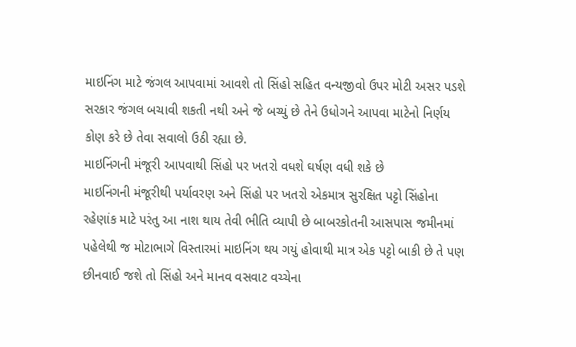માઇનિંગ માટે જંગલ આપવામાં આવશે તો સિંહો સહિત વન્યજીવો ઉપર મોટી અસર પડશે સરકાર જંગલ બચાવી શકતી નથી અને જે બચ્યું છે તેને ઉધોગને આપવા માટેનો નિર્ણય કોણ કરે છે તેવા સવાલો ઉઠી રહ્યા છે.
માઇનિંગની મંજૂરી આપવાથી સિંહો પર ખતરો વધશે ઘર્ષણ વધી શકે છે
માઇનિંગની મંજૂરીથી પર્યાવરણ અને સિંહો પર ખતરો એકમાત્ર સુરક્ષિત પટ્ટો સિંહોના રહેણાંક માટે પરંતુ આ નાશ થાય તેવી ભીતિ વ્યાપી છે બાબરકોતની આસપાસ જમીનમાં પહેલેથી જ મોટાભાગે વિસ્તારમાં માઇનિંગ થય ગયું હોવાથી માત્ર એક પટ્ટો બાકી છે તે પણ છીનવાઈ જશે તો સિંહો અને માનવ વસવાટ વચ્ચેના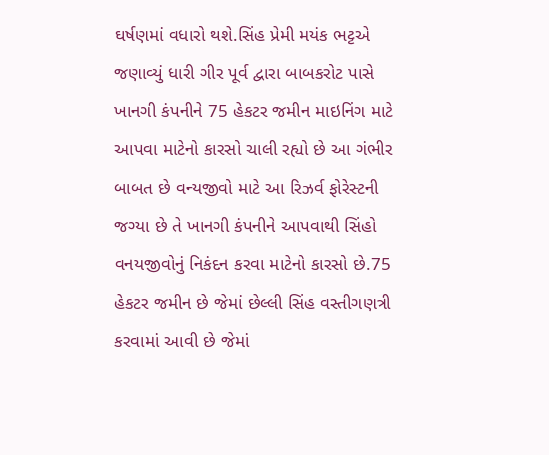ઘર્ષણમાં વધારો થશે.સિંહ પ્રેમી મયંક ભટ્ટએ જણાવ્યું ધારી ગીર પૂર્વ દ્વારા બાબકરોટ પાસે ખાનગી કંપનીને 75 હેકટર જમીન માઇનિંગ માટે આપવા માટેનો કારસો ચાલી રહ્યો છે આ ગંભીર બાબત છે વન્યજીવો માટે આ રિઝર્વ ફોરેસ્ટની જગ્યા છે તે ખાનગી કંપનીને આપવાથી સિંહો વનયજીવોનું નિકંદન કરવા માટેનો કારસો છે.75 હેકટર જમીન છે જેમાં છેલ્લી સિંહ વસ્તીગણત્રી કરવામાં આવી છે જેમાં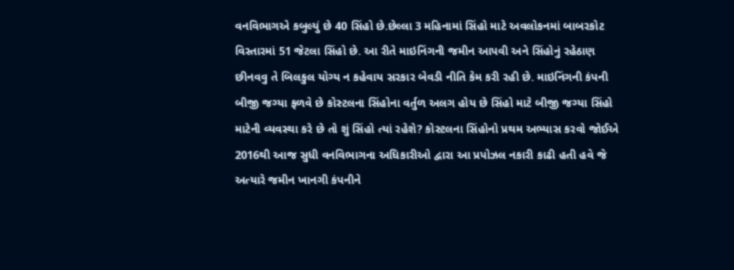વનવિભાગએ કબુલ્યું છે 40 સિંહો છે.છેલ્લા 3 મહિનામાં સિંહો માટે અવલોકનમાં બાબરકોટ વિસ્તારમાં 51 જેટલા સિંહો છે. આ રીતે માઇનિંગની જમીન આપવી અને સિંહોનું રહેઠાણ છીનવવુ તે બિલકુલ યોગ્ય ન કહેવાય સરકાર બેવડી નીતિ કેમ કરી રહી છે. માઇનિંગની કંપની બીજી જગ્યા ફળવે છે કોસ્ટલના સિંહોના વર્તુળ અલગ હોય છે સિંહો માટે બીજી જગ્યા સિંહો માટેની વ્યવસ્થા કરે છે તો શું સિંહો ત્યાં રહેશે? કોસ્ટલના સિંહોનો પ્રથમ અભ્યાસ કરવો જોઈએ 2016થી આજ સુધી વનવિભાગના અધિકારીઓ દ્વારા આ પ્રપોઝલ નકારી કાઢી હતી હવે જે અત્યારે જમીન ખાનગી કંપનીને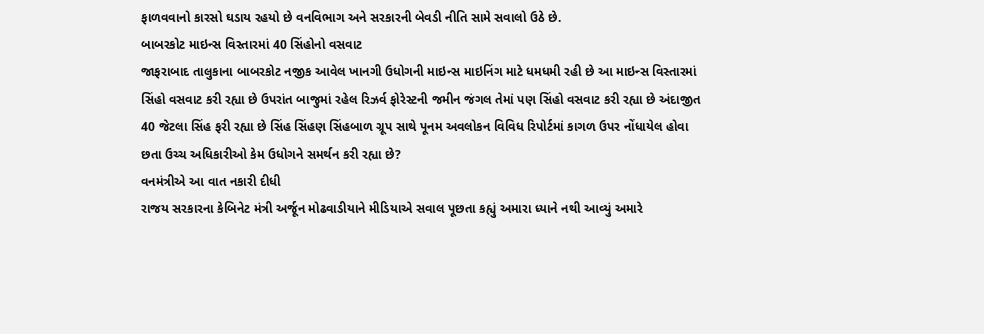ફાળવવાનો કારસો ઘડાય રહયો છે વનવિભાગ અને સરકારની બેવડી નીતિ સામે સવાલો ઉઠે છે.
બાબરકોટ માઇન્સ વિસ્તારમાં 40 સિંહોનો વસવાટ
જાફરાબાદ તાલુકાના બાબરકોટ નજીક આવેલ ખાનગી ઉધોગની માઇન્સ માઇનિંગ માટે ધમધમી રહી છે આ માઇન્સ વિસ્તારમાં સિંહો વસવાટ કરી રહ્યા છે ઉપરાંત બાજુમાં રહેલ રિઝર્વ ફોરેસ્ટની જમીન જંગલ તેમાં પણ સિંહો વસવાટ કરી રહ્યા છે અંદાજીત 40 જેટલા સિંહ ફરી રહ્યા છે સિંહ સિંહણ સિંહબાળ ગ્રૂપ સાથે પૂનમ અવલોકન વિવિધ રિપોર્ટમાં કાગળ ઉપર નોંધાયેલ હોવા છતા ઉચ્ચ અધિકારીઓ કેમ ઉધોગને સમર્થન કરી રહ્યા છે?
વનમંત્રીએ આ વાત નકારી દીધી
રાજય સરકારના કેબિનેટ મંત્રી અર્જૂન મોઢવાડીયાને મીડિયાએ સવાલ પૂછતા કહ્યું અમારા ધ્યાને નથી આવ્યું અમારે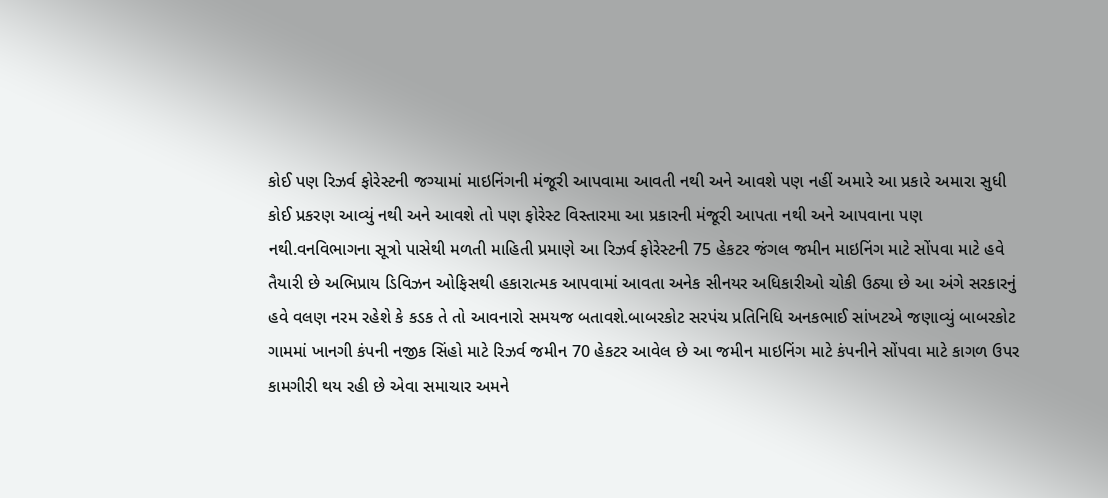કોઈ પણ રિઝર્વ ફોરેસ્ટની જગ્યામાં માઇનિંગની મંજૂરી આપવામા આવતી નથી અને આવશે પણ નહીં અમારે આ પ્રકારે અમારા સુધી કોઈ પ્રકરણ આવ્યું નથી અને આવશે તો પણ ફોરેસ્ટ વિસ્તારમા આ પ્રકારની મંજૂરી આપતા નથી અને આપવાના પણ નથી.વનવિભાગના સૂત્રો પાસેથી મળતી માહિતી પ્રમાણે આ રિઝર્વ ફોરેસ્ટની 75 હેકટર જંગલ જમીન માઇનિંગ માટે સોંપવા માટે હવે તૈયારી છે અભિપ્રાય ડિવિઝન ઓફિસથી હકારાત્મક આપવામાં આવતા અનેક સીનયર અધિકારીઓ ચોકી ઉઠ્યા છે આ અંગે સરકારનું હવે વલણ નરમ રહેશે કે કડક તે તો આવનારો સમયજ બતાવશે.બાબરકોટ સરપંચ પ્રતિનિધિ અનકભાઈ સાંખટએ જણાવ્યું બાબરકોટ ગામમાં ખાનગી કંપની નજીક સિંહો માટે રિઝર્વ જમીન 70 હેકટર આવેલ છે આ જમીન માઇનિંગ માટે કંપનીને સોંપવા માટે કાગળ ઉપર કામગીરી થય રહી છે એવા સમાચાર અમને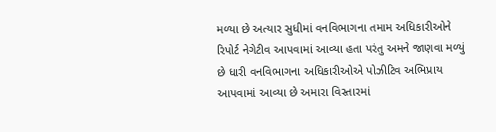મળ્યા છે અત્યાર સુધીમાં વનવિભાગના તમામ અધિકારીઓને રિપોર્ટ નેગેટીવ આપવામાં આવ્યા હતા પરંતુ અમને જાણવા મળ્યું છે ધારી વનવિભાગના અધિકારીઓએ પોઝીટિવ અભિપ્રાય આપવામાં આવ્યા છે અમારા વિસ્તારમાં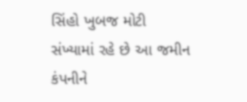સિંહો ખુબજ મોટી સંખ્યામાં રહે છે આ જમીન કંપનીને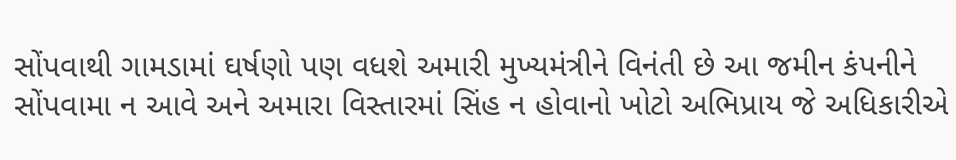સોંપવાથી ગામડામાં ઘર્ષણો પણ વધશે અમારી મુખ્યમંત્રીને વિનંતી છે આ જમીન કંપનીને સોંપવામા ન આવે અને અમારા વિસ્તારમાં સિંહ ન હોવાનો ખોટો અભિપ્રાય જે અધિકારીએ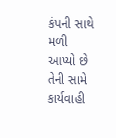કંપની સાથે મળી આપ્યો છે તેની સામે કાર્યવાહી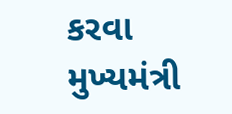કરવા મુખ્યમંત્રી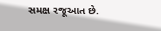સમક્ષ રજૂઆત છે.